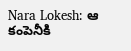Nara Lokesh: ఆ కంపెనీకి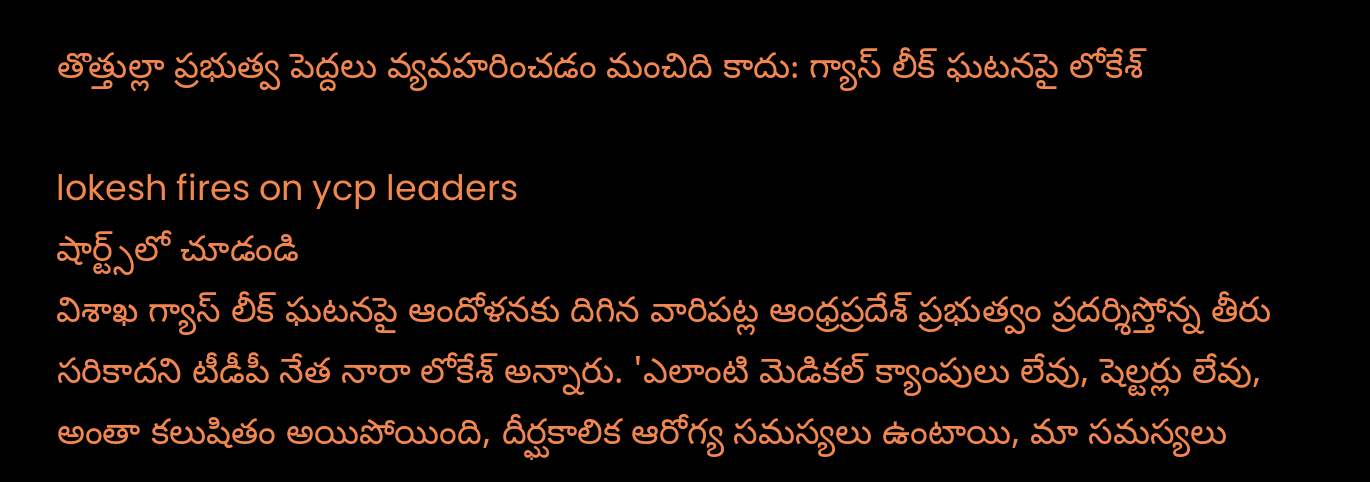తొత్తుల్లా ప్రభుత్వ పెద్దలు వ్యవహరించడం మంచిది కాదు: గ్యాస్ లీక్‌ ఘటనపై లోకేశ్

lokesh fires on ycp leaders
షార్ట్స్‌లో చూడండి
విశాఖ గ్యాస్ లీక్‌ ఘటనపై ఆందోళనకు దిగిన వారిపట్ల ఆంధ్రప్రదేశ్ ప్రభుత్వం ప్రదర్శిస్తోన్న తీరు సరికాదని టీడీపీ నేత నారా లోకేశ్ అన్నారు. 'ఎలాంటి మెడికల్‌ క్యాంపులు లేవు, షెల్టర్లు లేవు, అంతా కలుషితం అయిపోయింది, దీర్ఘకాలిక ఆరోగ్య సమస్యలు ఉంటాయి, మా సమస్యలు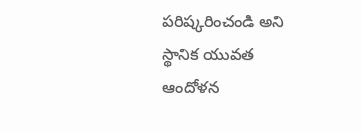పరిష్కరించండి అని స్థానిక యువత ఆందోళన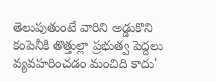తెలుపుతుంటే వారిని అడ్డుకొని కంపెనీకి తొత్తుల్లా ప్రభుత్వ పెద్దలు వ్యవహరించడం మంచిది కాదు'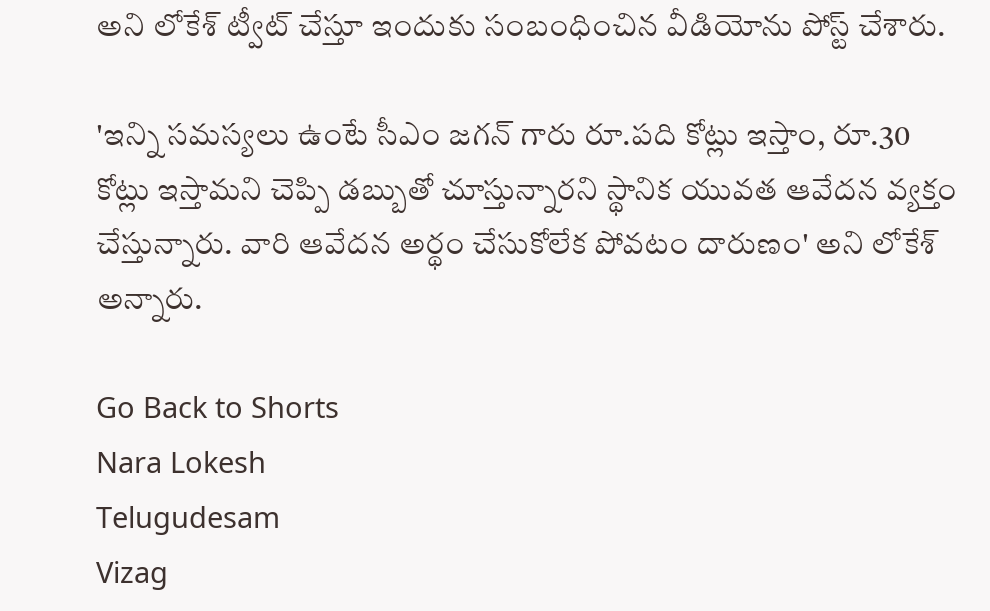అని లోకేశ్ ట్వీట్ చేస్తూ ఇందుకు సంబంధించిన వీడియోను పోస్ట్ చేశారు.

'ఇన్ని సమస్యలు ఉంటే సీఎం జగన్ గారు రూ.పది కోట్లు ఇస్తాం, రూ.30 కోట్లు ఇస్తామని చెప్పి డబ్బుతో చూస్తున్నారని స్థానిక యువత ఆవేదన వ్యక్తం చేస్తున్నారు. వారి ఆవేదన అర్థం చేసుకోలేక పోవటం దారుణం' అని లోకేశ్ అన్నారు.

Go Back to Shorts
Nara Lokesh
Telugudesam
Vizag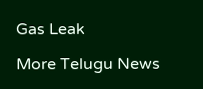Gas Leak

More Telugu News